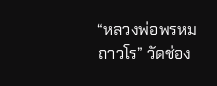“หลวงพ่อพรหม ถาวโร” วัดช่อง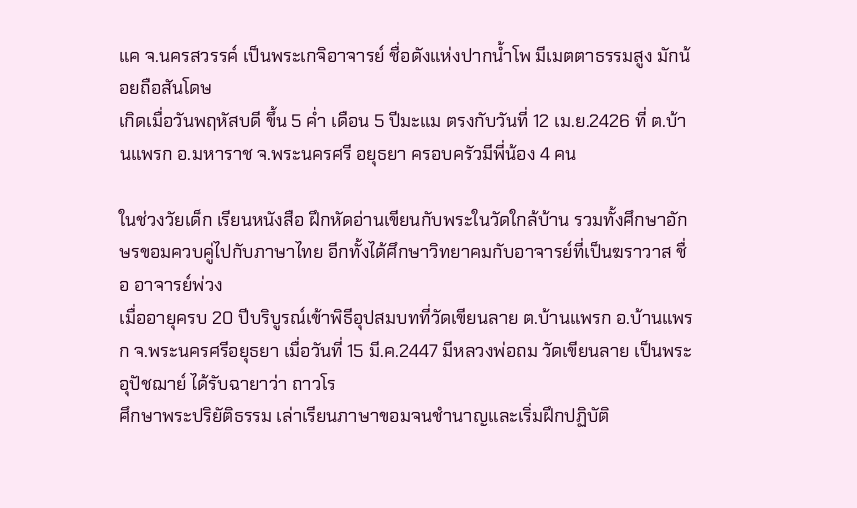แค จ.นครสวรรค์ เป็นพระเกจิอาจารย์ ชื่อดังแห่งปากน้ำโพ มีเมตตาธรรมสูง มักน้อยถือสันโดษ
เกิดเมื่อวันพฤหัสบดี ขึ้น 5 ค่ำ เดือน 5 ปีมะแม ตรงกับวันที่ 12 เม.ย.2426 ที่ ต.บ้านแพรก อ.มหาราช จ.พระนครศรี อยุธยา ครอบครัวมีพี่น้อง 4 คน

ในช่วงวัยเด็ก เรียนหนังสือ ฝึกหัดอ่านเขียนกับพระในวัดใกล้บ้าน รวมทั้งศึกษาอักษรขอมควบคู่ไปกับภาษาไทย อีกทั้งได้ศึกษาวิทยาคมกับอาจารย์ที่เป็นฆราวาส ชื่อ อาจารย์พ่วง
เมื่ออายุครบ 20 ปีบริบูรณ์เข้าพิธีอุปสมบทที่วัดเขียนลาย ต.บ้านแพรก อ.บ้านแพรก จ.พระนครศรีอยุธยา เมื่อวันที่ 15 มี.ค.2447 มีหลวงพ่อถม วัดเขียนลาย เป็นพระอุปัชฌาย์ ได้รับฉายาว่า ถาวโร
ศึกษาพระปริยัติธรรม เล่าเรียนภาษาขอมจนชำนาญและเริ่มฝึกปฏิบัติ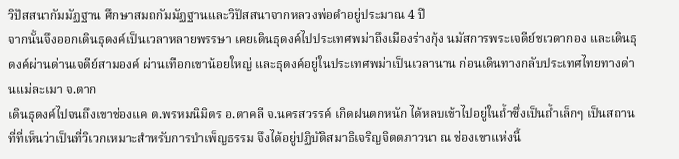วิปัสสนากัมมัฏฐาน ศึกษาสมถกัมมัฏฐานและวิปัสสนาจากหลวงพ่อดำอยู่ประมาณ 4 ปี
จากนั้นจึงออกเดินธุดงค์เป็นเวลาหลายพรรษา เคยเดินธุดงค์ไปประเทศพม่าถึงเมืองร่างกุ้ง นมัสการพระเจดีย์ชเวดากอง และเดินธุดงค์ผ่านด่านเจดีย์สามองค์ ผ่านเทือกเขาน้อยใหญ่ และธุดงค์อยู่ในประเทศพม่าเป็นเวลานาน ก่อนเดินทางกลับประเทศไทยทางด่านแม่ละเมา จ.ตาก
เดินธุดงค์ไปจนถึงเขาช่องแค ต.พรหมนิมิตร อ.ตาคลี จ.นครสวรรค์ เกิดฝนตกหนัก ได้หลบเข้าไปอยู่ในถ้ำซึ่งเป็นถ้ำเล็กๆ เป็นสถานที่ที่เห็นว่าเป็นที่วิเวกเหมาะสำหรับการบำเพ็ญธรรม จึงได้อยู่ปฏิบัติสมาธิเจริญจิตตภาวนา ณ ช่องเขาแห่งนี้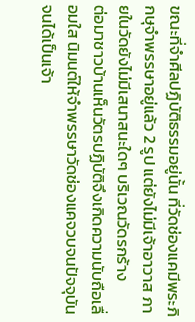ขณะที่จำศีลปฏิบัติธรรมอยู่นั้น ที่วัดช่องแคมีพระภิกษุจำพรรษาอยู่แล้ว 2 รูป แต่ยังไม่มีเจ้าอาวาส ภายในวัดยังไม่มีเสนาสนะใดๆ บริเวณวัดรกร้าง
ต่อมาชาวบ้านเห็นวัตรปฏิบัติจึงเกิดความนับถือเลื่อมใส นิมนต์ให้จำพรรษาวัดช่องแคจวบจนปัจจุบัน จนได้เป็นเจ้า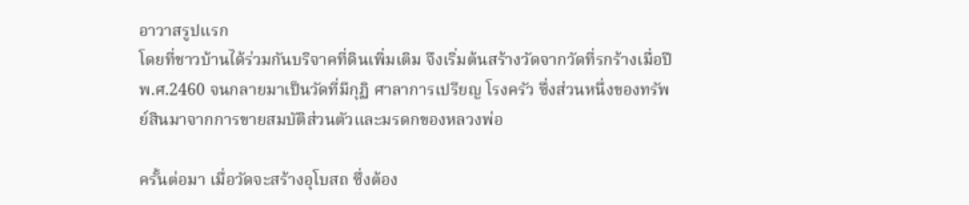อาวาสรูปแรก
โดยที่ชาวบ้านได้ร่วมกันบริจาคที่ดินเพิ่มเติม จึงเริ่มต้นสร้างวัดจากวัดที่รกร้างเมื่อปี พ.ศ.2460 จนกลายมาเป็นวัดที่มีกุฏิ ศาลาการเปรียญ โรงครัว ซึ่งส่วนหนึ่งของทรัพย์สินมาจากการขายสมบัติส่วนตัวและมรดกของหลวงพ่อ

ครั้นต่อมา เมื่อวัดจะสร้างอุโบสถ ซึ่งต้อง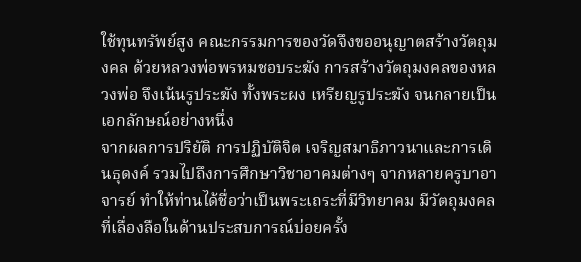ใช้ทุนทรัพย์สูง คณะกรรมการของวัดจึงขออนุญาตสร้างวัตถุมงคล ด้วยหลวงพ่อพรหมชอบระฆัง การสร้างวัตถุมงคลของหลวงพ่อ จึงเน้นรูประฆัง ทั้งพระผง เหรียญรูประฆัง จนกลายเป็นเอกลักษณ์อย่างหนึ่ง
จากผลการปริยัติ การปฏิบัติจิต เจริญสมาธิภาวนาและการเดินธุดงค์ รวมไปถึงการศึกษาวิชาอาคมต่างๆ จากหลายครูบาอาจารย์ ทำให้ท่านได้ชื่อว่าเป็นพระเถระที่มีวิทยาคม มีวัตถุมงคลที่เลื่องลือในด้านประสบการณ์บ่อยครั้ง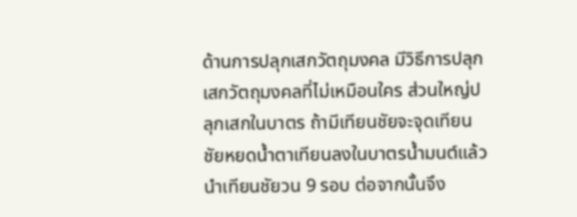ด้านการปลุกเสกวัตถุมงคล มีวิธีการปลุกเสกวัตถุมงคลที่ไม่เหมือนใคร ส่วนใหญ่ปลุกเสกในบาตร ถ้ามีเทียนชัยจะจุดเทียนชัยหยดน้ำตาเทียนลงในบาตรน้ำมนต์แล้วนำเทียนชัยวน 9 รอบ ต่อจากนั้นจึง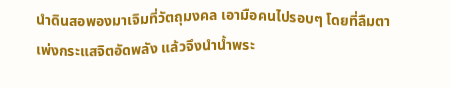นำดินสอพองมาเจิมที่วัตถุมงคล เอามือคนไปรอบๆ โดยที่ลืมตาเพ่งกระแสจิตอัดพลัง แล้วจึงนำน้ำพระ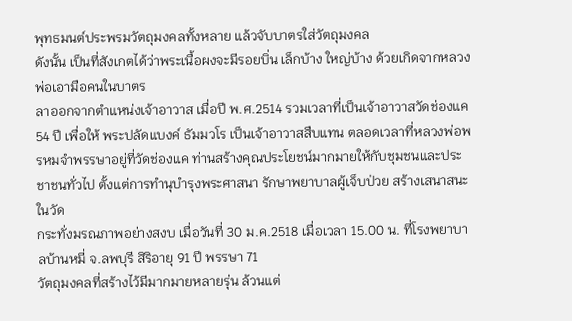พุทธมนต์ประพรมวัตถุมงคลทั้งหลาย แล้วจับบาตรใส่วัตถุมงคล
ดังนั้น เป็นที่สังเกตได้ว่าพระเนื้อผงจะมีรอยบิ่น เล็กบ้าง ใหญ่บ้าง ด้วยเกิดจากหลวงพ่อเอามือคนในบาตร
ลาออกจากตำแหน่งเจ้าอาวาส เมื่อปี พ.ศ.2514 รวมเวลาที่เป็นเจ้าอาวาสวัดช่องแค 54 ปี เพื่อให้ พระปลัดแบงค์ ธัมมวโร เป็นเจ้าอาวาสสืบแทน ตลอดเวลาที่หลวงพ่อพรหมจำพรรษาอยู่ที่วัดช่องแค ท่านสร้างคุณประโยชน์มากมายให้กับชุมชนและประชาชนทั่วไป ตั้งแต่การทำนุบำรุงพระศาสนา รักษาพยาบาลผู้เจ็บป่วย สร้างเสนาสนะในวัด
กระทั่งมรณภาพอย่างสงบ เมื่อวันที่ 30 ม.ค.2518 เมื่อเวลา 15.00 น. ที่โรงพยาบาลบ้านหมี่ จ.ลพบุรี สิริอายุ 91 ปี พรรษา 71
วัตถุมงคลที่สร้างไว้มีมากมายหลายรุ่น ล้วนแต่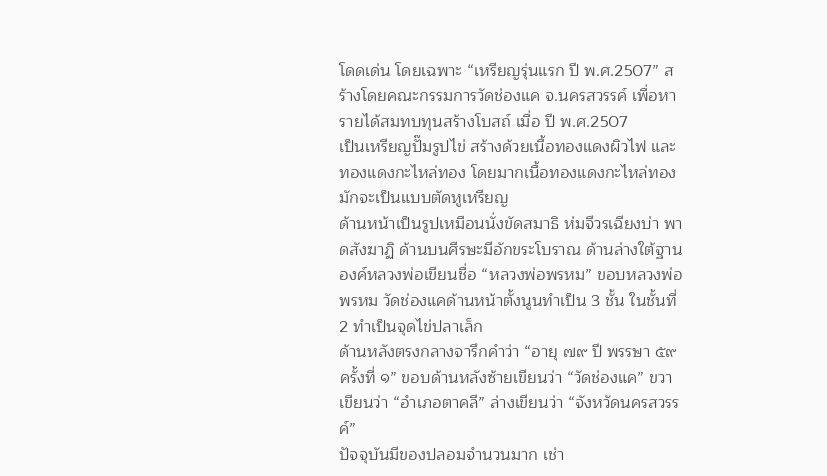โดดเด่น โดยเฉพาะ “เหรียญรุ่นแรก ปี พ.ศ.2507” สร้างโดยคณะกรรมการวัดช่องแค จ.นครสวรรค์ เพื่อหารายได้สมทบทุนสร้างโบสถ์ เมื่อ ปี พ.ศ.2507
เป็นเหรียญปั๊มรูปไข่ สร้างด้วยเนื้อทองแดงผิวไฟ และทองแดงกะไหล่ทอง โดยมากเนื้อทองแดงกะไหล่ทองมักจะเป็นแบบตัดหูเหรียญ
ด้านหน้าเป็นรูปเหมือนนั่งขัดสมาธิ ห่มจีวรเฉียงบ่า พาดสังฆาฏิ ด้านบนศีรษะมีอักขระโบราณ ด้านล่างใต้ฐานองค์หลวงพ่อเขียนชื่อ “หลวงพ่อพรหม” ขอบหลวงพ่อพรหม วัดช่องแคด้านหน้าตั้งนูนทำเป็น 3 ชั้น ในชั้นที่ 2 ทำเป็นจุดไข่ปลาเล็ก
ด้านหลังตรงกลางจารึกคำว่า “อายุ ๗๙ ปี พรรษา ๕๙ ครั้งที่ ๑” ขอบด้านหลังซ้ายเขียนว่า “วัดช่องแค” ขวาเขียนว่า “อำเภอตาคลี” ล่างเขียนว่า “จังหวัดนครสวรรค์”
ปัจจุบันมีของปลอมจำนวนมาก เช่า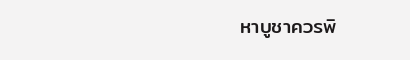หาบูชาควรพิ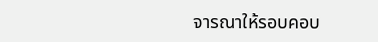จารณาให้รอบคอบ